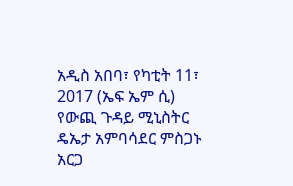አዲስ አበባ፣ የካቲት 11፣ 2017 (ኤፍ ኤም ሲ) የውጪ ጉዳይ ሚኒስትር ዴኤታ አምባሳደር ምስጋኑ አርጋ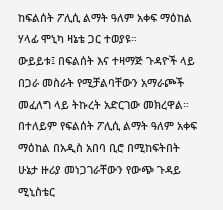ከፍልሰት ፖሊሲ ልማት ዓለም አቀፍ ማዕከል ሃላፊ ሞኒካ ዛኔቴ ጋር ተወያዩ።
ውይይቱ፤ በፍልሰት እና ተዛማጅ ጉዳዮች ላይ በጋራ መስራት የሚቻልባቸውን አማራጮች መፈለግ ላይ ትኩረት አድርገው መክረዋል።
በተለይም የፍልሰት ፖሊሲ ልማት ዓለም አቀፍ ማዕከል በአዲስ አበባ ቢሮ በሚከፍትበት ሁኔታ ዙሪያ መነጋገራቸውን የውጭ ጉዳይ ሚኒስቴር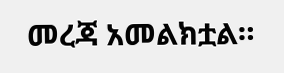መረጃ አመልክቷል።